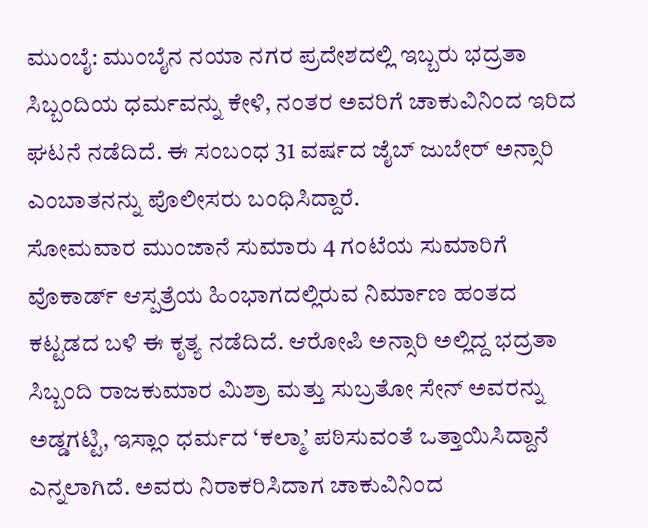ಮುಂಬೈ: ಮುಂಬೈನ ನಯಾ ನಗರ ಪ್ರದೇಶದಲ್ಲಿ ಇಬ್ಬರು ಭದ್ರತಾ ಸಿಬ್ಬಂದಿಯ ಧರ್ಮವನ್ನು ಕೇಳಿ, ನಂತರ ಅವರಿಗೆ ಚಾಕುವಿನಿಂದ ಇರಿದ ಘಟನೆ ನಡೆದಿದೆ. ಈ ಸಂಬಂಧ 31 ವರ್ಷದ ಜೈಬ್ ಜುಬೇರ್ ಅನ್ಸಾರಿ ಎಂಬಾತನನ್ನು ಪೊಲೀಸರು ಬಂಧಿಸಿದ್ದಾರೆ.
ಸೋಮವಾರ ಮುಂಜಾನೆ ಸುಮಾರು 4 ಗಂಟೆಯ ಸುಮಾರಿಗೆ ವೊಕಾರ್ಡ್ ಆಸ್ಪತ್ರೆಯ ಹಿಂಭಾಗದಲ್ಲಿರುವ ನಿರ್ಮಾಣ ಹಂತದ ಕಟ್ಟಡದ ಬಳಿ ಈ ಕೃತ್ಯ ನಡೆದಿದೆ. ಆರೋಪಿ ಅನ್ಸಾರಿ ಅಲ್ಲಿದ್ದ ಭದ್ರತಾ ಸಿಬ್ಬಂದಿ ರಾಜಕುಮಾರ ಮಿಶ್ರಾ ಮತ್ತು ಸುಬ್ರತೋ ಸೇನ್ ಅವರನ್ನು ಅಡ್ಡಗಟ್ಟಿ, ಇಸ್ಲಾಂ ಧರ್ಮದ ‘ಕಲ್ಮಾ’ ಪಠಿಸುವಂತೆ ಒತ್ತಾಯಿಸಿದ್ದಾನೆ ಎನ್ನಲಾಗಿದೆ. ಅವರು ನಿರಾಕರಿಸಿದಾಗ ಚಾಕುವಿನಿಂದ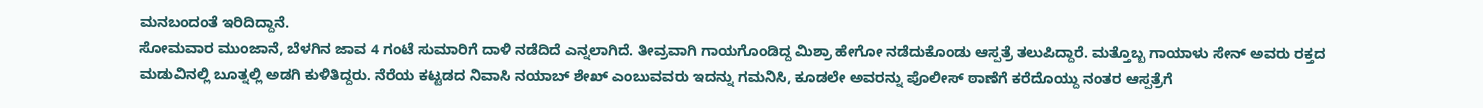ಮನಬಂದಂತೆ ಇರಿದಿದ್ದಾನೆ.
ಸೋಮವಾರ ಮುಂಜಾನೆ, ಬೆಳಗಿನ ಜಾವ 4 ಗಂಟೆ ಸುಮಾರಿಗೆ ದಾಳಿ ನಡೆದಿದೆ ಎನ್ನಲಾಗಿದೆ. ತೀವ್ರವಾಗಿ ಗಾಯಗೊಂಡಿದ್ದ ಮಿಶ್ರಾ ಹೇಗೋ ನಡೆದುಕೊಂಡು ಆಸ್ಪತ್ರೆ ತಲುಪಿದ್ದಾರೆ. ಮತ್ತೊಬ್ಬ ಗಾಯಾಳು ಸೇನ್ ಅವರು ರಕ್ತದ ಮಡುವಿನಲ್ಲಿ ಬೂತ್ನಲ್ಲಿ ಅಡಗಿ ಕುಳಿತಿದ್ದರು. ನೆರೆಯ ಕಟ್ಟಡದ ನಿವಾಸಿ ನಯಾಬ್ ಶೇಖ್ ಎಂಬುವವರು ಇದನ್ನು ಗಮನಿಸಿ, ಕೂಡಲೇ ಅವರನ್ನು ಪೊಲೀಸ್ ಠಾಣೆಗೆ ಕರೆದೊಯ್ದು ನಂತರ ಆಸ್ಪತ್ರೆಗೆ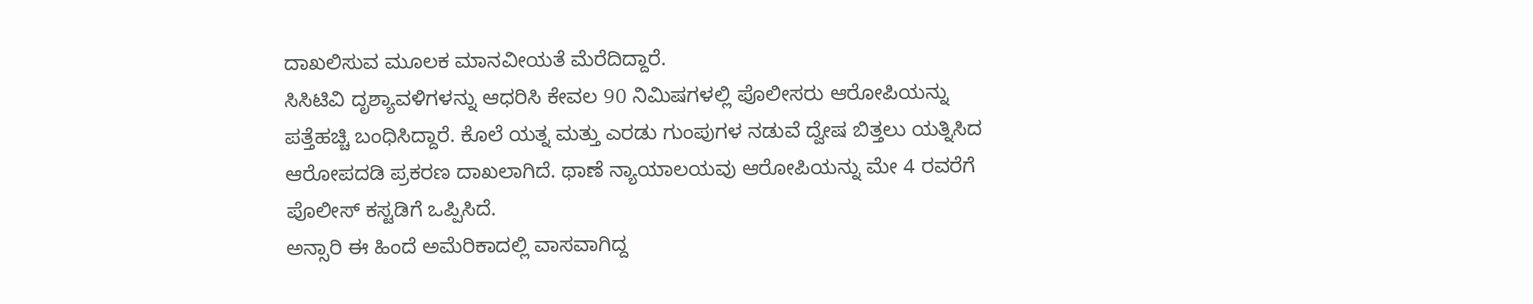ದಾಖಲಿಸುವ ಮೂಲಕ ಮಾನವೀಯತೆ ಮೆರೆದಿದ್ದಾರೆ.
ಸಿಸಿಟಿವಿ ದೃಶ್ಯಾವಳಿಗಳನ್ನು ಆಧರಿಸಿ ಕೇವಲ 90 ನಿಮಿಷಗಳಲ್ಲಿ ಪೊಲೀಸರು ಆರೋಪಿಯನ್ನು ಪತ್ತೆಹಚ್ಚಿ ಬಂಧಿಸಿದ್ದಾರೆ. ಕೊಲೆ ಯತ್ನ ಮತ್ತು ಎರಡು ಗುಂಪುಗಳ ನಡುವೆ ದ್ವೇಷ ಬಿತ್ತಲು ಯತ್ನಿಸಿದ ಆರೋಪದಡಿ ಪ್ರಕರಣ ದಾಖಲಾಗಿದೆ. ಥಾಣೆ ನ್ಯಾಯಾಲಯವು ಆರೋಪಿಯನ್ನು ಮೇ 4 ರವರೆಗೆ ಪೊಲೀಸ್ ಕಸ್ಟಡಿಗೆ ಒಪ್ಪಿಸಿದೆ.
ಅನ್ಸಾರಿ ಈ ಹಿಂದೆ ಅಮೆರಿಕಾದಲ್ಲಿ ವಾಸವಾಗಿದ್ದ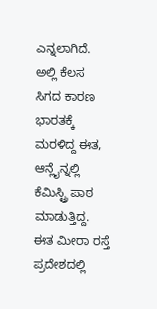ಎನ್ನಲಾಗಿದೆ. ಅಲ್ಲಿ ಕೆಲಸ ಸಿಗದ ಕಾರಣ ಭಾರತಕ್ಕೆ ಮರಳಿದ್ದ ಈತ, ಆನ್ಲೈನ್ನಲ್ಲಿ ಕೆಮಿಸ್ಟ್ರಿ ಪಾಠ ಮಾಡುತ್ತಿದ್ದ. ಈತ ಮೀರಾ ರಸ್ತೆ ಪ್ರದೇಶದಲ್ಲಿ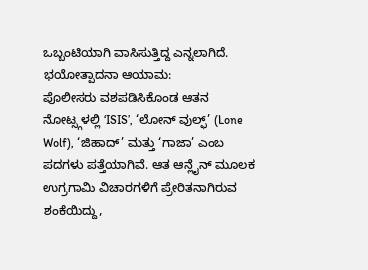ಒಬ್ಬಂಟಿಯಾಗಿ ವಾಸಿಸುತ್ತಿದ್ದ ಎನ್ನಲಾಗಿದೆ.
ಭಯೋತ್ಪಾದನಾ ಆಯಾಮ:
ಪೊಲೀಸರು ವಶಪಡಿಸಿಕೊಂಡ ಆತನ ನೋಟ್ಸ್ಗಳಲ್ಲಿ ‘ISIS’, ‘ಲೋನ್ ವುಲ್ಫ್’ (Lone Wolf), ‘ಜಿಹಾದ್’ ಮತ್ತು ‘ಗಾಜಾ’ ಎಂಬ ಪದಗಳು ಪತ್ತೆಯಾಗಿವೆ. ಆತ ಆನ್ಲೈನ್ ಮೂಲಕ ಉಗ್ರಗಾಮಿ ವಿಚಾರಗಳಿಗೆ ಪ್ರೇರಿತನಾಗಿರುವ ಶಂಕೆಯಿದ್ದು,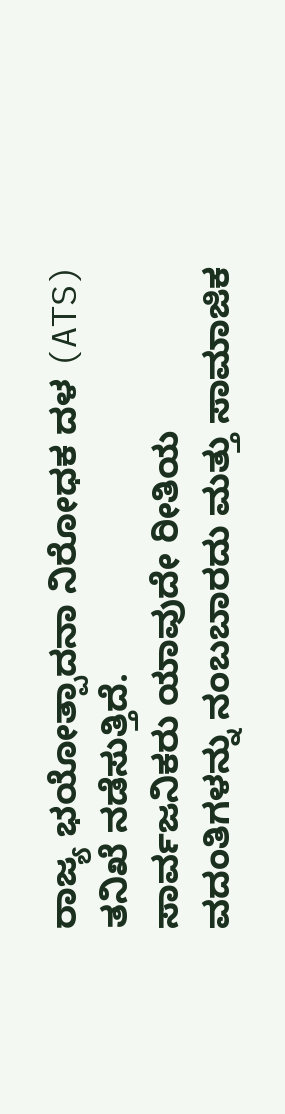ರಾಜ್ಯ ಭಯೋತ್ಪಾದನಾ ನಿರೋಧಕ ದಳ (ATS) ತನಿಖೆ ನಡೆಸುತ್ತಿದೆ.
ಸಾರ್ವಜನಿಕರು ಯಾವುದೇ ರೀತಿಯ ವದಂತಿಗಳನ್ನು ನಂಬಬಾರದು ಮತ್ತು ಸಾಮಾಜಿಕ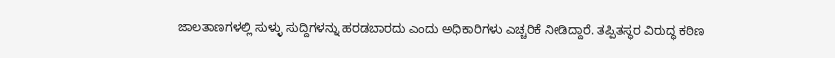ಜಾಲತಾಣಗಳಲ್ಲಿ ಸುಳ್ಳು ಸುದ್ದಿಗಳನ್ನು ಹರಡಬಾರದು ಎಂದು ಅಧಿಕಾರಿಗಳು ಎಚ್ಚರಿಕೆ ನೀಡಿದ್ದಾರೆ. ತಪ್ಪಿತಸ್ಥರ ವಿರುದ್ಧ ಕಠಿಣ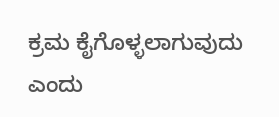ಕ್ರಮ ಕೈಗೊಳ್ಳಲಾಗುವುದು ಎಂದು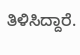ತಿಳಿಸಿದ್ದಾರೆ.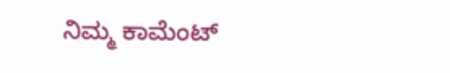ನಿಮ್ಮ ಕಾಮೆಂಟ್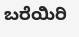ಬರೆಯಿರಿ